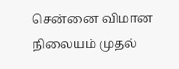சென்னை விமான நிலையம் முதல்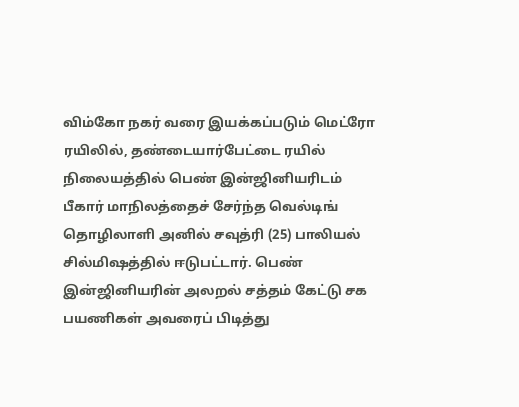விம்கோ நகர் வரை இயக்கப்படும் மெட்ரோ ரயிலில், தண்டையார்பேட்டை ரயில் நிலையத்தில் பெண் இன்ஜினியரிடம் பீகார் மாநிலத்தைச் சேர்ந்த வெல்டிங் தொழிலாளி அனில் சவுத்ரி (25) பாலியல் சில்மிஷத்தில் ஈடுபட்டார். பெண் இன்ஜினியரின் அலறல் சத்தம் கேட்டு சக பயணிகள் அவரைப் பிடித்து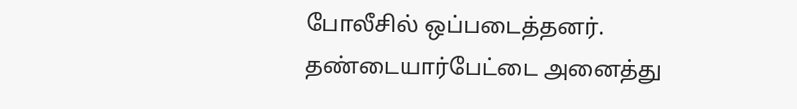போலீசில் ஒப்படைத்தனர். தண்டையார்பேட்டை அனைத்து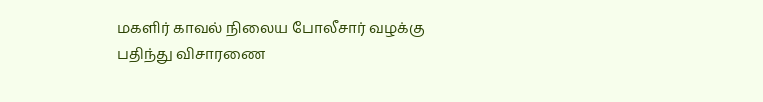மகளிர் காவல் நிலைய போலீசார் வழக்கு பதிந்து விசாரணை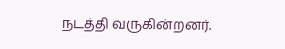நடத்தி வருகின்றனர்.